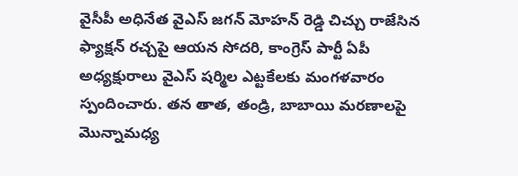వైసీపీ అధినేత వైఎస్ జగన్ మోహన్ రెడ్డి చిచ్చు రాజేసిన ఫ్యాక్షన్ రచ్చపై ఆయన సోదరి, కాంగ్రెస్ పార్టీ ఏపీ అధ్యక్షురాలు వైఎస్ షర్మిల ఎట్టకేలకు మంగళవారం స్పందించారు. తన తాత, తండ్రి, బాబాయి మరణాలపై మొన్నామధ్య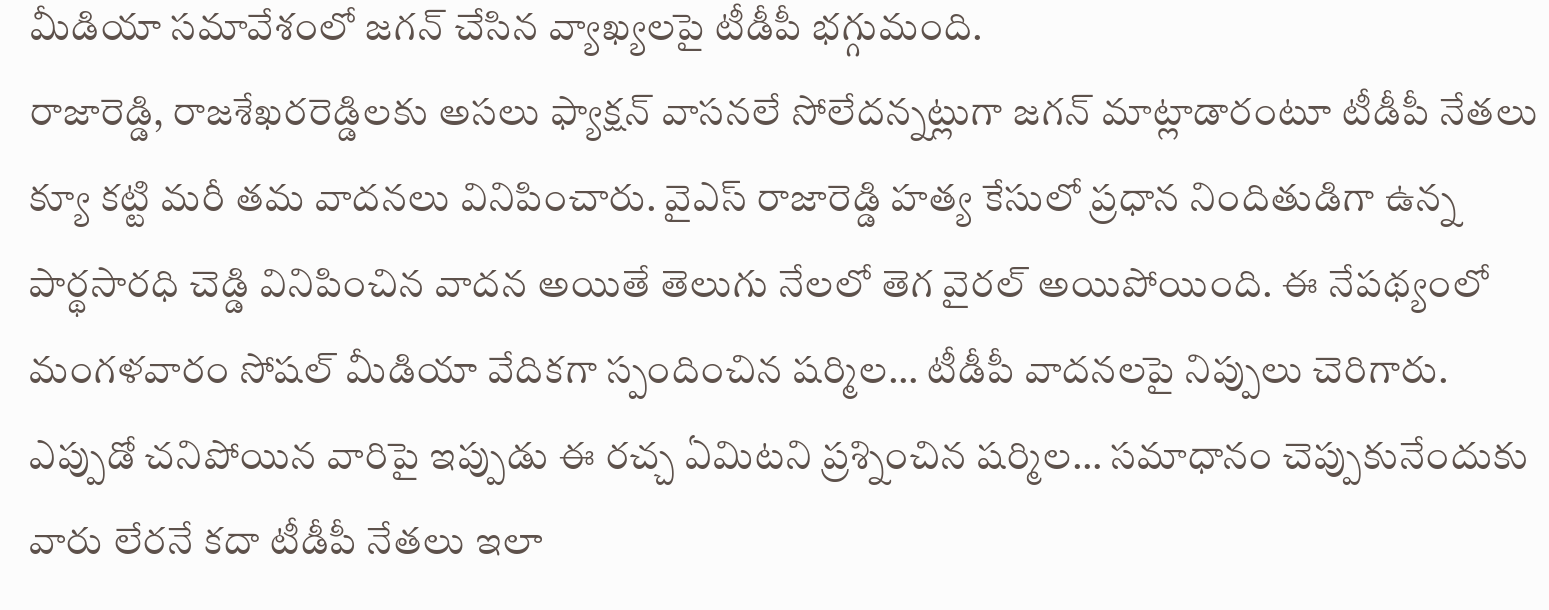మీడియా సమావేశంలో జగన్ చేసిన వ్యాఖ్యలపై టీడీపీ భగ్గుమంది.
రాజారెడ్డి, రాజశేఖరరెడ్డిలకు అసలు ఫ్యాక్షన్ వాసనలే సోలేదన్నట్లుగా జగన్ మాట్లాడారంటూ టీడీపీ నేతలు క్యూ కట్టి మరీ తమ వాదనలు వినిపించారు. వైఎస్ రాజారెడ్డి హత్య కేసులో ప్రధాన నిందితుడిగా ఉన్న పార్థసారధి చెడ్డి వినిపించిన వాదన అయితే తెలుగు నేలలో తెగ వైరల్ అయిపోయింది. ఈ నేపథ్యంలో మంగళవారం సోషల్ మీడియా వేదికగా స్పందించిన షర్మిల… టీడీపీ వాదనలపై నిప్పులు చెరిగారు.
ఎప్పుడో చనిపోయిన వారిపై ఇప్పుడు ఈ రచ్చ ఏమిటని ప్రశ్నించిన షర్మిల… సమాధానం చెప్పుకునేందుకు వారు లేరనే కదా టీడీపీ నేతలు ఇలా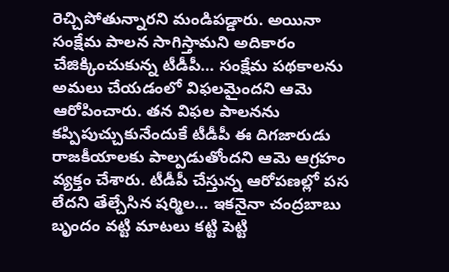రెచ్చిపోతున్నారని మండిపడ్డారు. అయినా సంక్షేమ పాలన సాగిస్తామని అదికారం చేజిక్కించుకున్న టీడీపీ… సంక్షేమ పథకాలను అమలు చేయడంలో విఫలమైందని ఆమె ఆరోపించారు. తన విఫల పాలనను కప్పిపుచ్చుకునేందుకే టీడీపీ ఈ దిగజారుడు రాజకీయాలకు పాల్పడుతోందని ఆమె ఆగ్రహం వ్యక్తం చేశారు. టీడీపీ చేస్తున్న ఆరోపణల్లో పస లేదని తేల్చేసిన షర్మిల… ఇకనైనా చంద్రబాబు బృందం వట్టి మాటలు కట్టి పెట్టి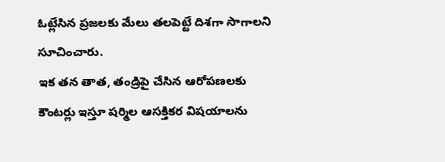ఓట్లేసిన ప్రజలకు మేలు తలపెట్టే దిశగా సాగాలని సూచించారు.
ఇక తన తాత, తండ్రిపై చేసిన ఆరోపణలకు కౌంటర్లు ఇస్తూ షర్మిల ఆసక్తికర విషయాలను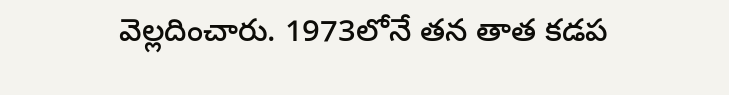వెల్లదించారు. 1973లోనే తన తాత కడప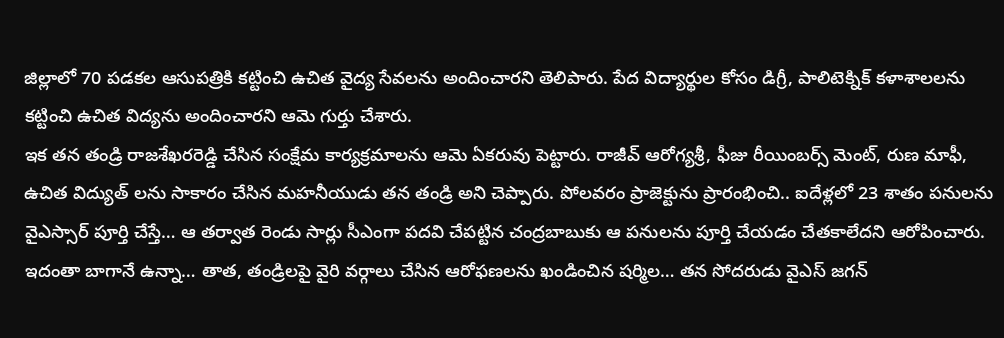జిల్లాలో 70 పడకల ఆసుపత్రికి కట్టించి ఉచిత వైద్య సేవలను అందించారని తెలిపారు. పేద విద్యార్థుల కోసం డిగ్రీ, పాలిటెక్నిక్ కళాశాలలను కట్టించి ఉచిత విద్యను అందించారని ఆమె గుర్తు చేశారు.
ఇక తన తండ్రి రాజశేఖరరెడ్డి చేసిన సంక్షేమ కార్యక్రమాలను ఆమె ఏకరువు పెట్టారు. రాజీవ్ ఆరోగ్యశ్రీ, ఫీజు రీయింబర్స్ మెంట్, రుణ మాఫీ, ఉచిత విద్యుత్ లను సాకారం చేసిన మహనీయుడు తన తండ్రి అని చెప్పారు. పోలవరం ప్రాజెక్టును ప్రారంభించి.. ఐదేళ్లలో 23 శాతం పనులను వైఎస్సార్ పూర్తి చేస్తే… ఆ తర్వాత రెండు సార్లు సీఎంగా పదవి చేపట్టిన చంద్రబాబుకు ఆ పనులను పూర్తి చేయడం చేతకాలేదని ఆరోపించారు.
ఇదంతా బాగానే ఉన్నా… తాత, తండ్రిలపై వైరి వర్గాలు చేసిన ఆరోఫణలను ఖండించిన షర్మిల… తన సోదరుడు వైఎస్ జగన్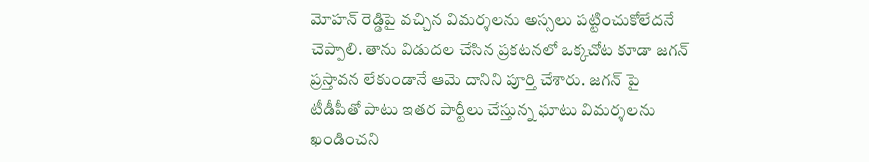మోహన్ రెడ్డిపై వచ్చిన విమర్శలను అస్సలు పట్టించుకోలేదనే చెప్పాలి. తాను విడుదల చేసిన ప్రకటనలో ఒక్కచోట కూడా జగన్ ప్రస్తావన లేకుండానే ఆమె దానిని పూర్తి చేశారు. జగన్ పై టీడీపీతో పాటు ఇతర పార్టీలు చేస్తున్న ఘాటు విమర్శలను ఖండించని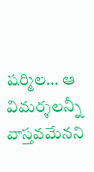షర్మిల… ఆ విమర్శలన్నీ వాస్తవమేనని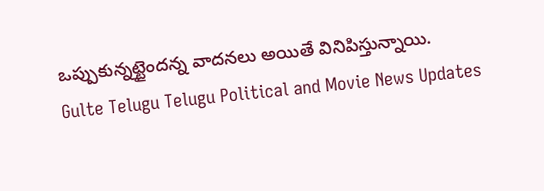ఒప్పుకున్నట్టైందన్న వాదనలు అయితే వినిపిస్తున్నాయి.
Gulte Telugu Telugu Political and Movie News Updates